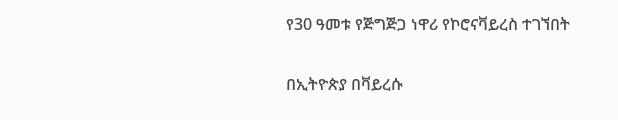የ30 ዓመቱ የጅግጅጋ ነዋሪ የኮሮናቫይረስ ተገኘበት

በኢትዮጵያ በቫይረሱ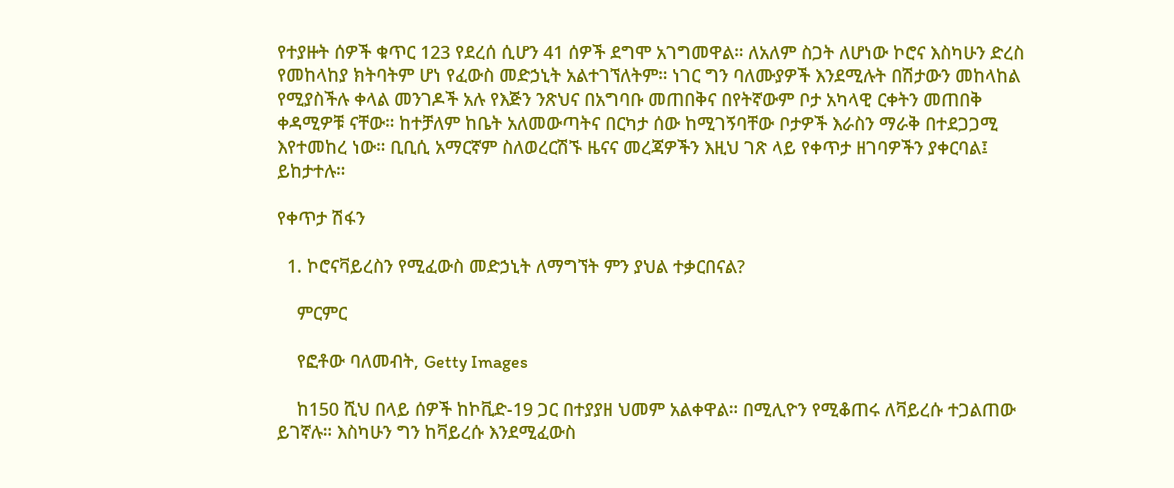የተያዙት ሰዎች ቁጥር 123 የደረሰ ሲሆን 41 ሰዎች ደግሞ አገግመዋል። ለአለም ስጋት ለሆነው ኮሮና እስካሁን ድረስ የመከላከያ ክትባትም ሆነ የፈውስ መድኃኒት አልተገኘለትም። ነገር ግን ባለሙያዎች እንደሚሉት በሽታውን መከላከል የሚያስችሉ ቀላል መንገዶች አሉ የእጅን ንጽህና በአግባቡ መጠበቅና በየትኛውም ቦታ አካላዊ ርቀትን መጠበቅ ቀዳሚዎቹ ናቸው። ከተቻለም ከቤት አለመውጣትና በርካታ ሰው ከሚገኝባቸው ቦታዎች እራስን ማራቅ በተደጋጋሚ እየተመከረ ነው። ቢቢሲ አማርኛም ስለወረርሽኙ ዜናና መረጃዎችን እዚህ ገጽ ላይ የቀጥታ ዘገባዎችን ያቀርባል፤ ይከታተሉ።

የቀጥታ ሽፋን

  1. ኮሮናቫይረስን የሚፈውስ መድኃኒት ለማግኘት ምን ያህል ተቃርበናል?

    ምርምር

    የፎቶው ባለመብት, Getty Images

    ከ150 ሺህ በላይ ሰዎች ከኮቪድ-19 ጋር በተያያዘ ህመም አልቀዋል። በሚሊዮን የሚቆጠሩ ለቫይረሱ ተጋልጠው ይገኛሉ። እስካሁን ግን ከቫይረሱ እንደሚፈውስ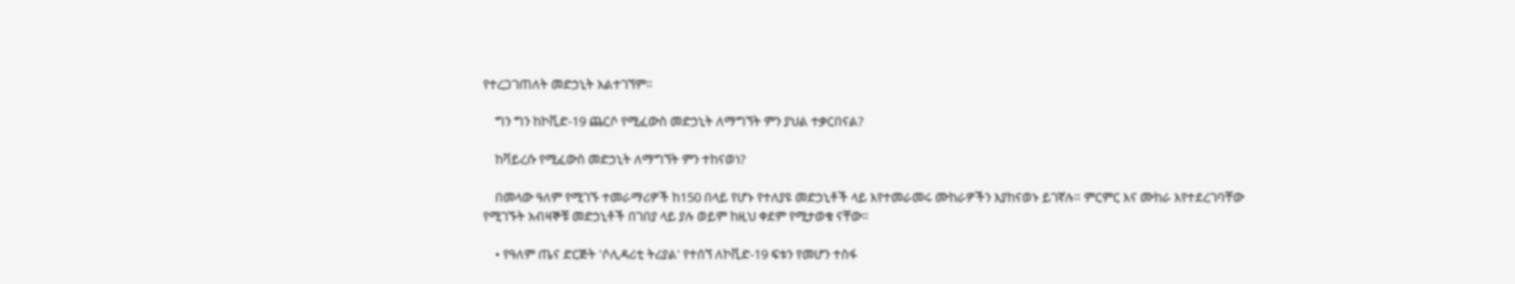የተረጋገጠለት መድኃኒት አልተገኘም።

    ግን ግን ከኮቪድ-19 ጨርሶ የሚፈውስ መድኃኒት ለማግኘት ምን ያህል ተቃርበናል?

    ከቫይረሱ የሚፈውስ መድኃኒት ለማግኘት ምን ተከናወነ?

    በመላው ዓለም የሚገኙ ተመራማሪዎች ከ150 በላይ የሆኑ የተለያዩ መድኃኒቶች ላይ እየተመራመሩ ሙከራዎችን እያከናወኑ ይገኛሉ። ምርምር እና ሙከራ እየተደረገባቸው የሚገኙት አብዛኞቹ መድኃኒቶች በገበያ ላይ ያሉ ወይም ከዚህ ቀደም የሚታወቁ ናቸው።

    • የዓለም ጤና ድርጅት 'ሶሊዳሪቲ ትሪያል' የተሰኘ ለኮቪድ-19 ፍቱን የመሆን ተስፋ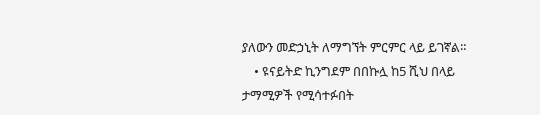ያለውን መድኃኒት ለማግኘት ምርምር ላይ ይገኛል።
    • ዩናይትድ ኪንግደም በበኩሏ ከ5 ሺህ በላይ ታማሚዎች የሚሳተፉበት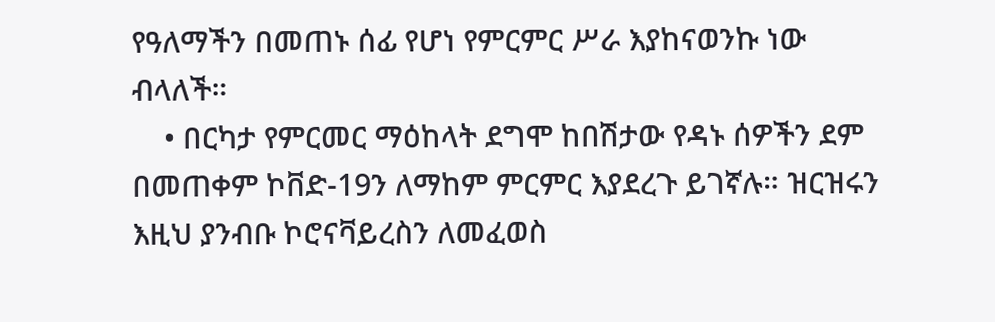የዓለማችን በመጠኑ ሰፊ የሆነ የምርምር ሥራ እያከናወንኩ ነው ብላለች።
    • በርካታ የምርመር ማዕከላት ደግሞ ከበሽታው የዳኑ ሰዎችን ደም በመጠቀም ኮቨድ-19ን ለማከም ምርምር እያደረጉ ይገኛሉ። ዝርዝሩን እዚህ ያንብቡ ኮሮናቫይረስን ለመፈወስ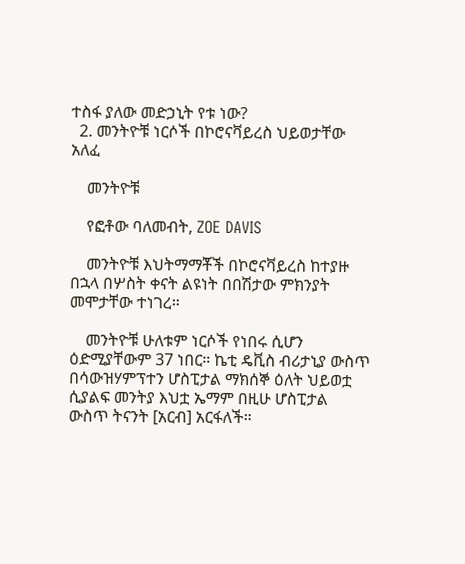ተስፋ ያለው መድኃኒት የቱ ነው?
  2. መንትዮቹ ነርሶች በኮሮናቫይረስ ህይወታቸው አለፈ

    መንትዮቹ

    የፎቶው ባለመብት, ZOE DAVIS

    መንትዮቹ እህትማማቾች በኮሮናቫይረስ ከተያዙ በኋላ በሦስት ቀናት ልዩነት በበሽታው ምክንያት መሞታቸው ተነገረ።

    መንትዮቹ ሁለቱም ነርሶች የነበሩ ሲሆን ዕድሚያቸውም 37 ነበር። ኬቲ ዴቪስ ብሪታኒያ ውስጥ በሳውዝሃምፕተን ሆስፒታል ማክሰኞ ዕለት ህይወቷ ሲያልፍ መንትያ እህቷ ኤማም በዚሁ ሆስፒታል ውስጥ ትናንት [አርብ] አርፋለች።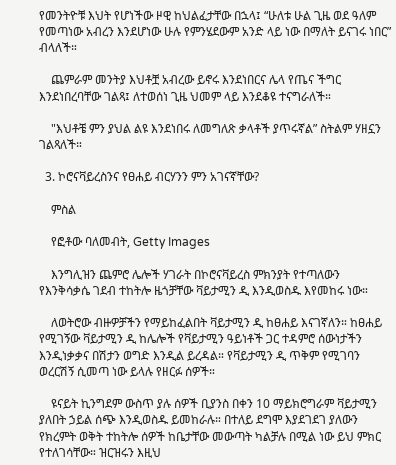የመንትዮቹ እህት የሆነችው ዞዊ ከህልፈታቸው በኋላ፤ “ሁለቱ ሁል ጊዜ ወደ ዓለም የመጣነው አብረን እንደሆነው ሁሉ የምንሄደውም አንድ ላይ ነው በማለት ይናገሩ ነበር” ብላለች።

    ጨምራም መንትያ እህቶቿ አብረው ይኖሩ እንደነበርና ሌላ የጤና ችግር እንደነበረባቸው ገልጻ፤ ለተወሰነ ጊዜ ህመም ላይ እንደቆዩ ተናግራለች።

    "እህቶቼ ምን ያህል ልዩ እንደነበሩ ለመግለጽ ቃላቶች ያጥሩኛል” ስትልም ሃዘኗን ገልጻለች።

  3. ኮሮናቫይረስንና የፀሐይ ብርሃንን ምን አገናኛቸው?

    ምስል

    የፎቶው ባለመብት, Getty Images

    እንግሊዝን ጨምሮ ሌሎች ሃገራት በኮሮናቫይረስ ምክንያት የተጣለውን የእንቅሳቃሴ ገደብ ተከትሎ ዜጎቻቸው ቫይታሚን ዲ እንዲወስዱ እየመከሩ ነው።

    ለወትሮው ብዙዎቻችን የማይከፈልበት ቫይታሚን ዲ ከፀሐይ እናገኛለን። ከፀሐይ የሚገኝው ቫይታሚን ዲ ከሌሎች የቫይታሚን ዓይነቶች ጋር ተዳምሮ ሰውነታችን እንዲነቃቃና በሽታን ወግድ እንዲል ይረዳል። የቫይታሚን ዲ ጥቅም የሚገባን ወረርሽኝ ሲመጣ ነው ይላሉ የዘርፉ ሰዎች።

    ዩናይት ኪንግደም ውስጥ ያሉ ሰዎች ቢያንስ በቀን 10 ማይክሮግራም ቫይታሚን ያለበት ኃይል ሰጭ እንዲወስዱ ይመከራሉ። በተለይ ደግሞ እያደገደገ ያለውን የክረምት ወቅት ተከትሎ ሰዎች ከቤታቸው መውጣት ካልቻሉ በሚል ነው ይህ ምክር የተለገሳቸው። ዝርዝሩን እዚህ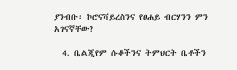ያንብቡ፡ ኮሮናቫይረስንና የፀሐይ ብርሃንን ምን አገናኛቸው?

  4. ቤልጂየም ሱቆችንና ትምህርት ቤቶችን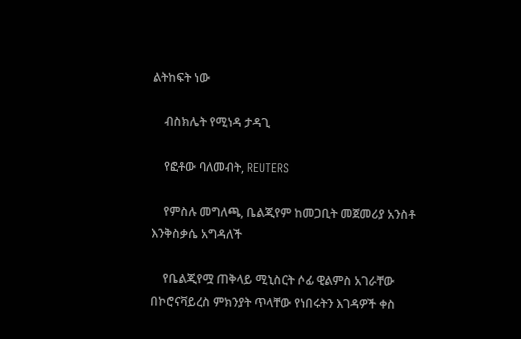ልትከፍት ነው

    ብስክሌት የሚነዳ ታዳጊ

    የፎቶው ባለመብት, REUTERS

    የምስሉ መግለጫ, ቤልጂየም ከመጋቢት መጀመሪያ አንስቶ እንቅስቃሴ አግዳለች

    የቤልጂየሟ ጠቅላይ ሚኒስርት ሶፊ ዊልምስ አገራቸው በኮሮናቫይረስ ምክንያት ጥላቸው የነበሩትን እገዳዎች ቀስ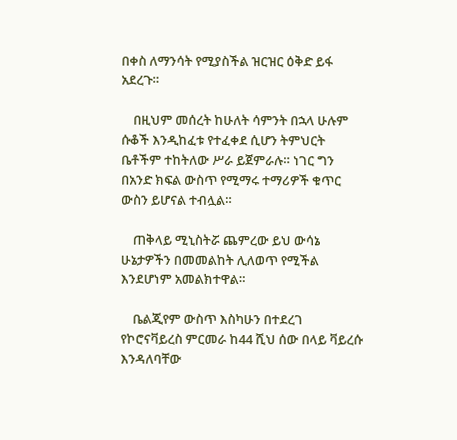በቀስ ለማንሳት የሚያስችል ዝርዝር ዕቅድ ይፋ አደረጉ።

    በዚህም መሰረት ከሁለት ሳምንት በኋላ ሁሉም ሱቆች እንዲከፈቱ የተፈቀደ ሲሆን ትምህርት ቤቶችም ተከትለው ሥራ ይጀምራሉ። ነገር ግን በአንድ ክፍል ውስጥ የሚማሩ ተማሪዎች ቁጥር ውስን ይሆናል ተብሏል።

    ጠቅላይ ሚኒስትሯ ጨምረው ይህ ውሳኔ ሁኔታዎችን በመመልከት ሊለወጥ የሚችል እንደሆነም አመልክተዋል።

    ቤልጂየም ውስጥ እስካሁን በተደረገ የኮሮናቫይረስ ምርመራ ከ44 ሺህ ሰው በላይ ቫይረሱ እንዳለባቸው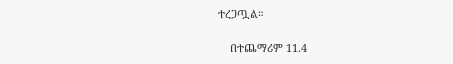ተረጋጧል።

    በተጨማሪም 11.4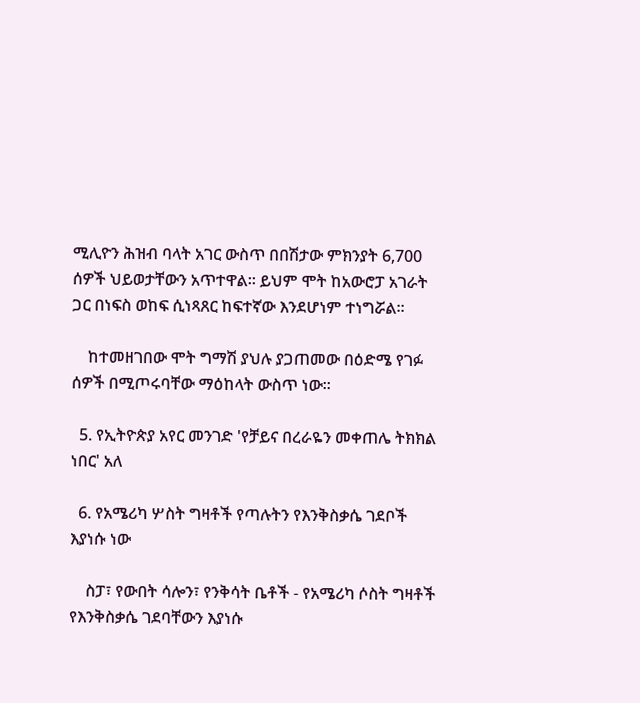ሚሊዮን ሕዝብ ባላት አገር ውስጥ በበሽታው ምክንያት 6,700 ሰዎች ህይወታቸውን አጥተዋል። ይህም ሞት ከአውሮፓ አገራት ጋር በነፍስ ወከፍ ሲነጻጸር ከፍተኛው እንደሆነም ተነግሯል።

    ከተመዘገበው ሞት ግማሽ ያህሉ ያጋጠመው በዕድሜ የገፉ ሰዎች በሚጦሩባቸው ማዕከላት ውስጥ ነው።

  5. የኢትዮጵያ አየር መንገድ 'የቻይና በረራዬን መቀጠሌ ትክክል ነበር' አለ

  6. የአሜሪካ ሦስት ግዛቶች የጣሉትን የእንቅስቃሴ ገደቦች እያነሱ ነው

    ስፓ፣ የውበት ሳሎን፣ የንቅሳት ቤቶች - የአሜሪካ ሶስት ግዛቶች  የእንቅስቃሴ ገደባቸውን እያነሱ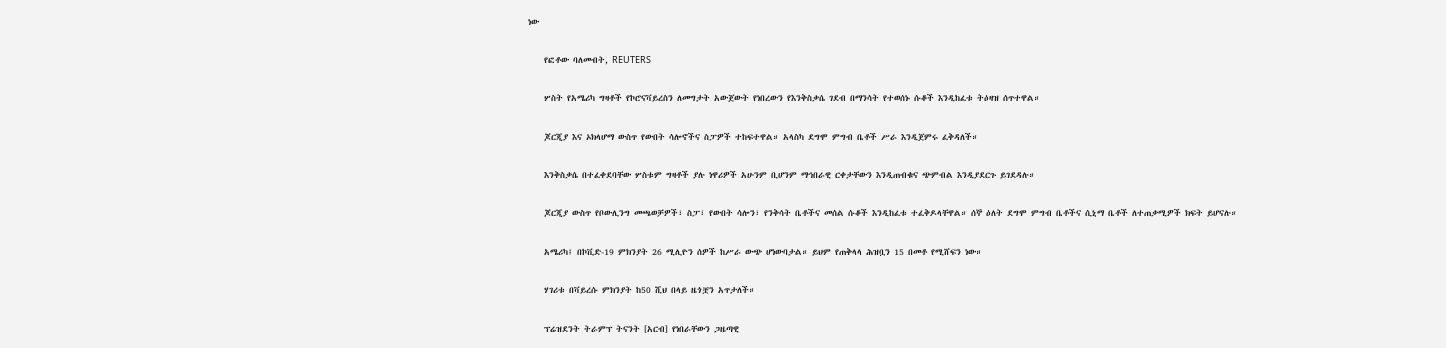ነው

    የፎቶው ባለመብት, REUTERS

    ሦስት የአሜሪካ ግዛቶች የኮሮናቫይረስን ለመግታት አውጀውት የነበረውን የእንቅስቃሴ ገደብ በማንሳት የተወሰኑ ሱቆች እንዲከፈቱ ትዕዛዝ ሰጥተዋል።

    ጆርጂያ እና ኦክላሆማ ውስጥ የውበት ሳሎኖችና ስፓዎች ተከፍተዋል። አላስካ ደግሞ ምግብ ቤቶች ሥራ እንዲጀምሩ ፈቅዳለች።

    እንቅስቃሴ በተፈቀደባቸው ሦስቱም ግዛቶች ያሉ ነዋሪዎች አሁንም ቢሆንም ማኅበራዊ ርቀታቸውን እንዲጠብቁና ጭምብል እንዲያደርጉ ይገደዳሉ።

    ጆርጂያ ውስጥ የቦውሊንግ መጫወቻዎች፣ ስፓ፣ የውበት ሳሎን፣ የንቅሳት ቤቶችና መሰል ሱቆች እንዲከፈቱ ተፈቅዶላቸዋል። ሰኞ ዕለት ደግሞ ምግብ ቤቶችና ሲኒማ ቤቶች ለተጠቃሚዎች ክፍት ይሆናሉ።

    አሜሪካ፤ በኮቪድ-19 ምክንያት 26 ሚሊዮን ሰዎች ከሥራ ውጭ ሆነውባታል። ይህም የጠቅላላ ሕዝቧን 15 በመቶ የሚሸፍን ነው።

    ሃገሪቱ በቫይረሱ ምክንያት ከ50 ሺህ በላይ ዜጎቿን አጥታለች።

    ፕሬዝደንት ትራምፕ ትናንት [አርብ] የነበራቸውን ጋዜጣዊ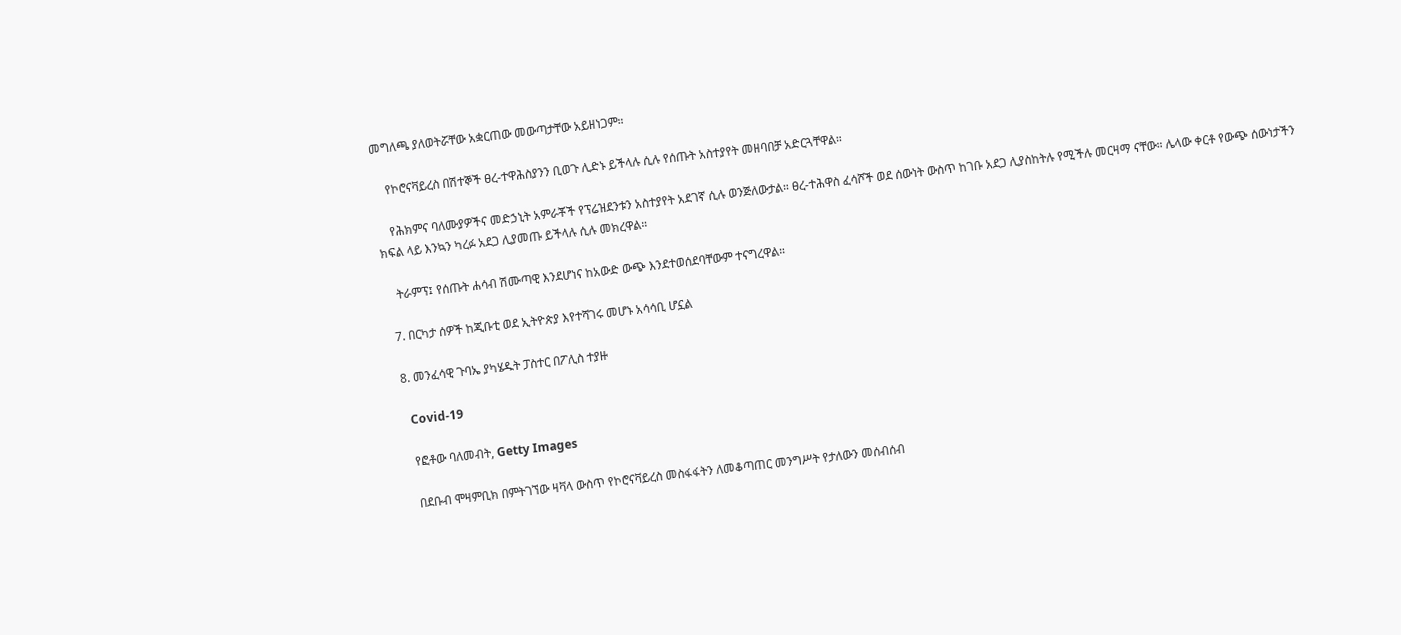መግለጫ ያለወትሯቸው አቋርጠው መውጣታቸው አይዘነጋም።

    የኮሮናቫይረስ በሽተኞች ፀረ-ተዋሕስያንን ቢወጉ ሊድኑ ይችላሉ ሲሉ የሰጡት አስተያየት መዘባበቻ አድርጓቸዋል።

    የሕክምና ባለሙያዎችና መድኃኒት አምራቾች የፕሬዝደንቱን አስተያየት አደገኛ ሲሉ ወንጅለውታል። ፀረ-ተሕዋስ ፈሳሾች ወደ ሰውነት ውስጥ ከገቡ አደጋ ሊያስከትሉ የሚችሉ መርዛማ ናቸው። ሌላው ቀርቶ የውጭ ሰውነታችን ክፍል ላይ እንኳን ካረፉ አደጋ ሊያመጡ ይችላሉ ሲሉ መክረዋል።

    ትራምፕ፤ የሰጡት ሐሳብ ሽሙጣዊ እንደሆነና ከአውድ ውጭ እንደተወሰደባቸውም ተናግረዋል።

  7. በርካታ ሰዎች ከጂቡቲ ወደ ኢትዮጵያ እየተሻገሩ መሆኑ አሳሳቢ ሆኗል

  8. መንፈሳዊ ጉባኤ ያካሄዱት ፓስተር በፖሊስ ተያዙ

    Covid-19

    የፎቶው ባለመብት, Getty Images

    በደቡብ ሞዛምቢክ በምትገኘው ዛቫላ ውስጥ የኮሮናቫይረስ መስፋፋትን ለመቆጣጠር መንግሥት የታለውን መሰብሰብ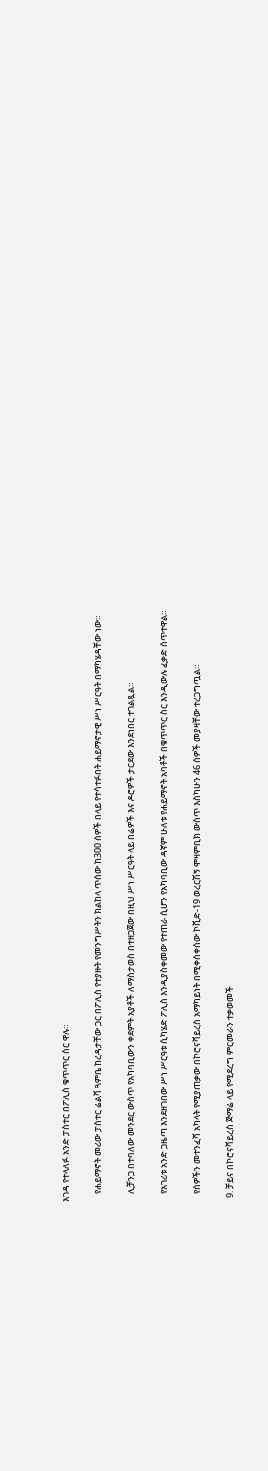እገዳ የተላለፉ አንድ ፓስተር በፖሊስ ቁጥጥር ስር ዋሉ።

    የሐይማኖት መሪው ፓስተር ሬልቫ ጓምቤ ከረዳታቸው ጋር በፖሊስ የተያዙት የመንግሥትን ክልከላ ጥሰው ከ300 ሰዎች በላይ የተሳተፉበት ሐይማኖታዊ ሥነ ሥርዓት በማካሄዳቸው ነው።

    ሊቻንጋ በተባለው መንደር ውስጥ የአካባቢውን ቀደምት አያቶች ለማስታወስ በተዘጋጀው በዚህ ሥነ ሥርዓት ላይ በሬዎች እና ዶሮዎች ታርደው እንደነበር ተገልጿል።

    የአገሪቱ አንድ ጋዜጣ እንደዘገበው ሥነ ሥርዓቱ ሲካሄድ ፖሊስ እንዲያስቀመው የተጠራ ሲሆን የአካባቢው ዳኛም ሁለቱ የሐይማኖት አባቶች በቁጥጥር ስር እንዲውሉ ፈቃድ ሰጥተዋል።

    የሰዎችን መተንፈሻ አካላት የሚያጠቃው በኮሮናቫይረስ አማካይነት በሚቀሰቀሰው ኮቪድ-19 ወረርሽኝ ሞዛምቢክ ውስጥ እስካሁን 46 ሰዎች መያዛቸው ተረጋግጧል።

  9. ቻይና በኮሮናቫይረስ ጅማሬ ላይ የሚደረግ ምርመራን ተቃወመች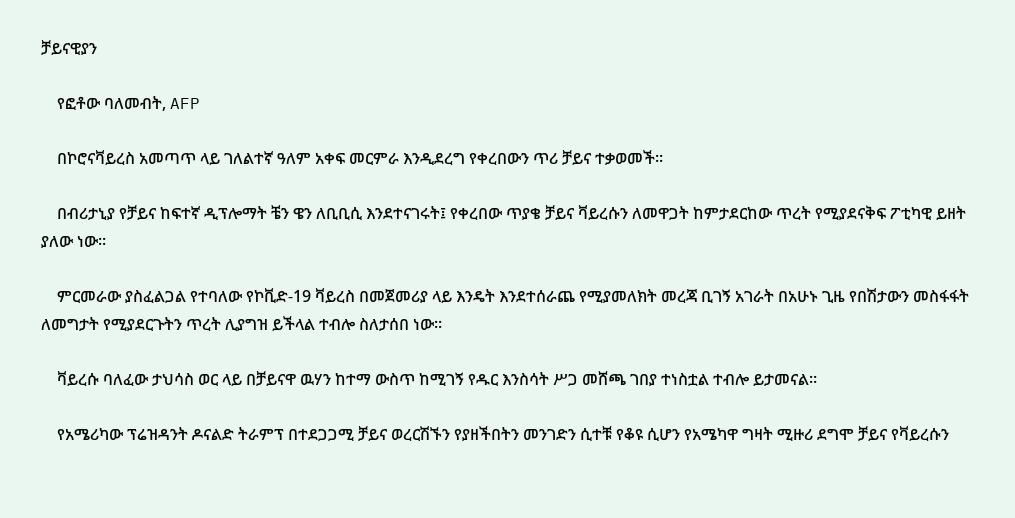ቻይናዊያን

    የፎቶው ባለመብት, AFP

    በኮሮናቫይረስ አመጣጥ ላይ ገለልተኛ ዓለም አቀፍ መርምራ እንዲደረግ የቀረበውን ጥሪ ቻይና ተቃወመች።

    በብሪታኒያ የቻይና ከፍተኛ ዲፕሎማት ቼን ዌን ለቢቢሲ እንደተናገሩት፤ የቀረበው ጥያቄ ቻይና ቫይረሱን ለመዋጋት ከምታደርከው ጥረት የሚያደናቅፍ ፖቲካዊ ይዘት ያለው ነው።

    ምርመራው ያስፈልጋል የተባለው የኮቪድ-19 ቫይረስ በመጀመሪያ ላይ እንዴት እንደተሰራጨ የሚያመለክት መረጃ ቢገኝ አገራት በአሁኑ ጊዜ የበሽታውን መስፋፋት ለመግታት የሚያደርጉትን ጥረት ሊያግዝ ይችላል ተብሎ ስለታሰበ ነው።

    ቫይረሱ ባለፈው ታህሳስ ወር ላይ በቻይናዋ ዉሃን ከተማ ውስጥ ከሚገኝ የዱር እንስሳት ሥጋ መሸጫ ገበያ ተነስቷል ተብሎ ይታመናል።

    የአሜሪካው ፕሬዝዳንት ዶናልድ ትራምፕ በተደጋጋሚ ቻይና ወረርሽኙን የያዘችበትን መንገድን ሲተቹ የቆዩ ሲሆን የአሜካዋ ግዛት ሚዙሪ ደግሞ ቻይና የቫይረሱን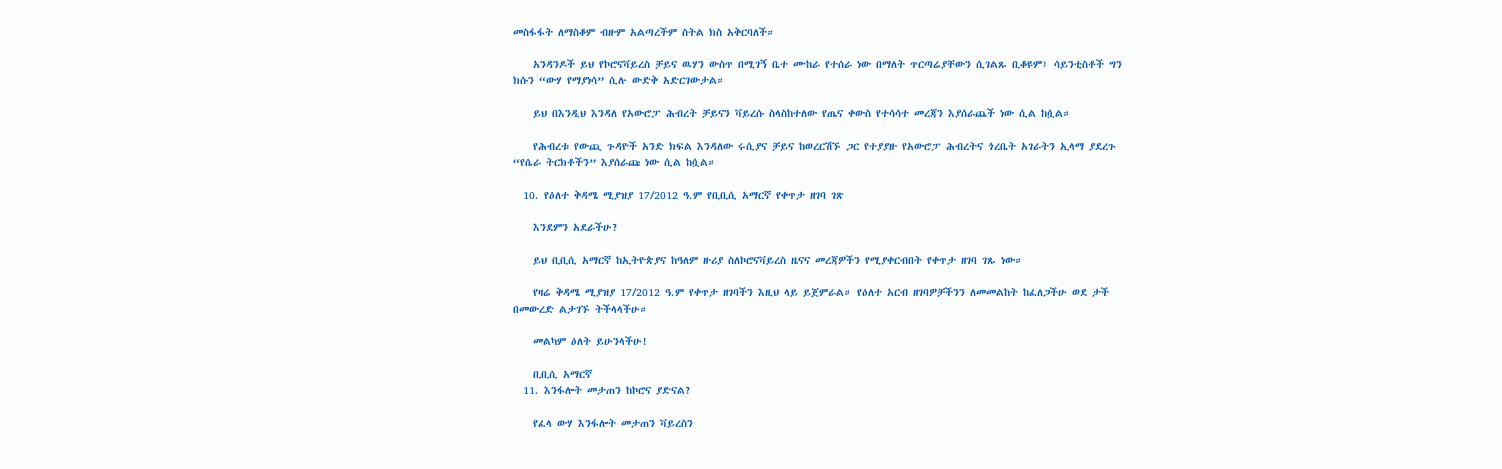መስፋፋት ለማስቆም ብዙም አልጣረችም ስትል ክስ አቅርባለች።

    አንዳንዶች ይህ የኮሮናቫይረስ ቻይና ዉሃን ውስጥ በሚገኝ ቤተ ሙከራ የተሰራ ነው በማለት ጥርጣሬያቸውን ሲገልጹ ቢቆዩም፤ ሳይንቲስቶች ግን ክሱን “ውሃ የማያነሳ” ሲሉ ውድቅ አድርገውታል።

    ይህ በእንዲህ እንዳለ የአውሮፓ ሕብረት ቻይናን ቫይረሱ ስላስከተለው የጤና ቀውስ የተሳሳተ መረጃን እያሰራጨች ነው ሲል ከሷል።

    የሕብረቱ የውጪ ጉዳዮች አንድ ክፍል እንዳለው ሩሲያና ቻይና ከወረርሽኙ ጋር የተያያዙ የአውሮፓ ሕብረትና ጎረቤት አገራትን ኢላማ ያደረጉ “የሴራ ትርክቶችን” እያሰራጩ ነው ሲል ከሷል።

  10. የዕለተ ቅዳሜ ሚያዝያ 17/2012 ዓ.ም የቢቢሲ አማርኛ የቀጥታ ዘገባ ገጽ

    እንደምን አደራችሁ?

    ይህ ቢቢሲ አማርኛ ከኢትዮጵያና ከዓለም ዙሪያ ስለኮሮናቫይረስ ዜናና መረጃዎችን የሚያቀርብበት የቀጥታ ዘገባ ገጹ ነው።

    የዛሬ ቅዳሜ ሚያዝያ 17/2012 ዓ.ም የቀጥታ ዘገባችን እዚህ ላይ ይጀምራል። የዕለተ አርብ ዘገባዎቻችንን ለመመልከት ከፈለጋችሁ ወደ ታች በመውረድ ልታገኙ ትችላላችሁ።

    መልካም ዕለት ይሁንላችሁ!

    ቢቢሲ አማርኛ
  11. እንፋሎት መታጠን ከኮሮና ያድናል?

    የፈላ ውሃ እንፋሎት መታጠን ቫይረስን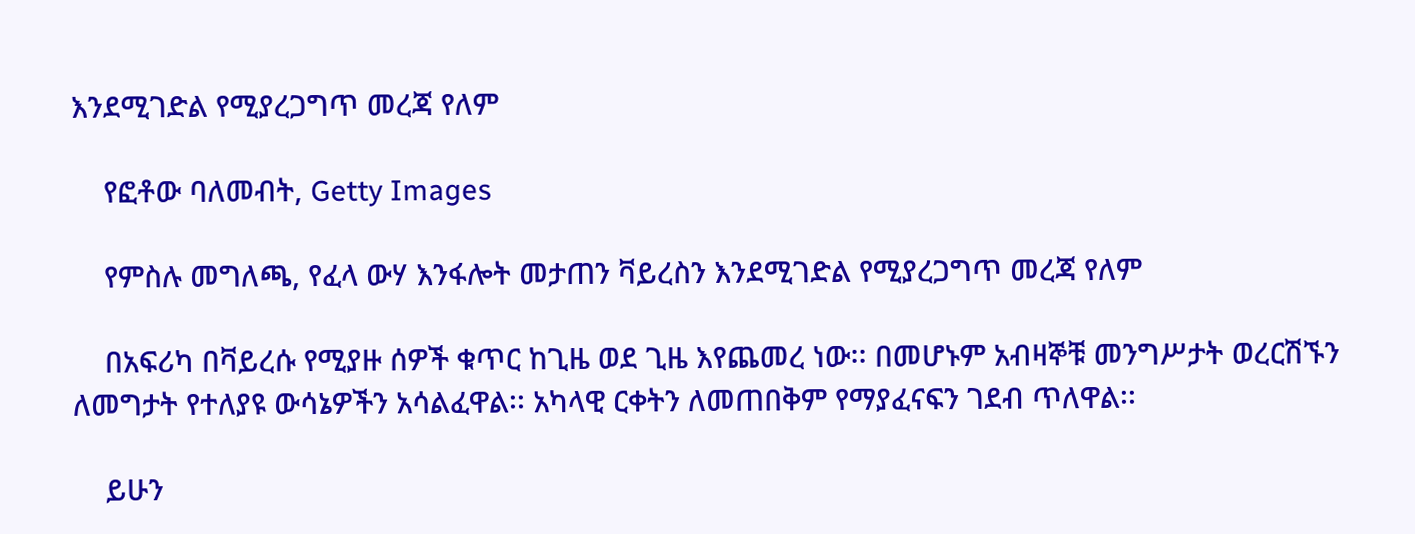እንደሚገድል የሚያረጋግጥ መረጃ የለም

    የፎቶው ባለመብት, Getty Images

    የምስሉ መግለጫ, የፈላ ውሃ እንፋሎት መታጠን ቫይረስን እንደሚገድል የሚያረጋግጥ መረጃ የለም

    በአፍሪካ በቫይረሱ የሚያዙ ሰዎች ቁጥር ከጊዜ ወደ ጊዜ እየጨመረ ነው፡፡ በመሆኑም አብዛኞቹ መንግሥታት ወረርሽኙን ለመግታት የተለያዩ ውሳኔዎችን አሳልፈዋል፡፡ አካላዊ ርቀትን ለመጠበቅም የማያፈናፍን ገደብ ጥለዋል፡፡

    ይሁን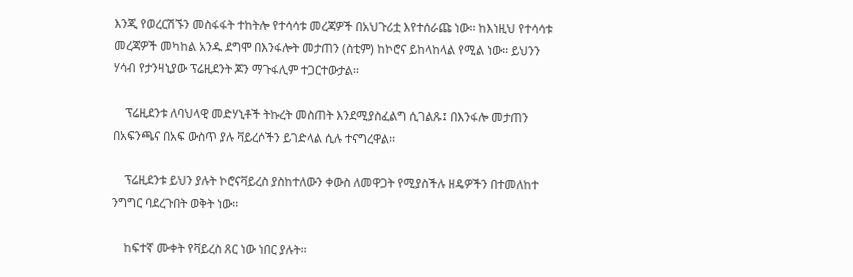እንጂ የወረርሽኙን መስፋፋት ተከትሎ የተሳሳቱ መረጃዎች በአህጉሪቷ እየተሰራጩ ነው፡፡ ከእነዚህ የተሳሳቱ መረጃዎች መካከል አንዱ ደግሞ በእንፋሎት መታጠን (ስቲም) ከኮሮና ይከላከላል የሚል ነው፡፡ ይህንን ሃሳብ የታንዛኒያው ፕሬዚደንት ጆን ማጉፋሊም ተጋርተውታል፡፡

    ፕሬዚደንቱ ለባህላዊ መድሃኒቶች ትኩረት መስጠት እንደሚያስፈልግ ሲገልጹ፤ በእንፋሎ መታጠን በአፍንጫና በአፍ ውስጥ ያሉ ቫይረሶችን ይገድላል ሲሉ ተናግረዋል፡፡

    ፕሬዚደንቱ ይህን ያሉት ኮሮናቫይረስ ያስከተለውን ቀውስ ለመዋጋት የሚያስችሉ ዘዴዎችን በተመለከተ ንግግር ባደረጉበት ወቅት ነው፡፡

    ከፍተኛ ሙቀት የቫይረስ ጸር ነው ነበር ያሉት፡፡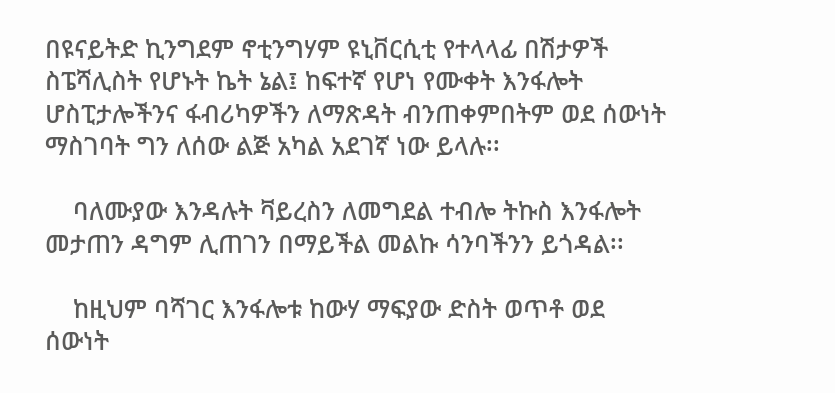በዩናይትድ ኪንግደም ኖቲንግሃም ዩኒቨርሲቲ የተላላፊ በሽታዎች ስፔሻሊስት የሆኑት ኬት ኔል፤ ከፍተኛ የሆነ የሙቀት እንፋሎት ሆስፒታሎችንና ፋብሪካዎችን ለማጽዳት ብንጠቀምበትም ወደ ሰውነት ማስገባት ግን ለሰው ልጅ አካል አደገኛ ነው ይላሉ፡፡

    ባለሙያው እንዳሉት ቫይረስን ለመግደል ተብሎ ትኩስ እንፋሎት መታጠን ዳግም ሊጠገን በማይችል መልኩ ሳንባችንን ይጎዳል፡፡

    ከዚህም ባሻገር እንፋሎቱ ከውሃ ማፍያው ድስት ወጥቶ ወደ ሰውነት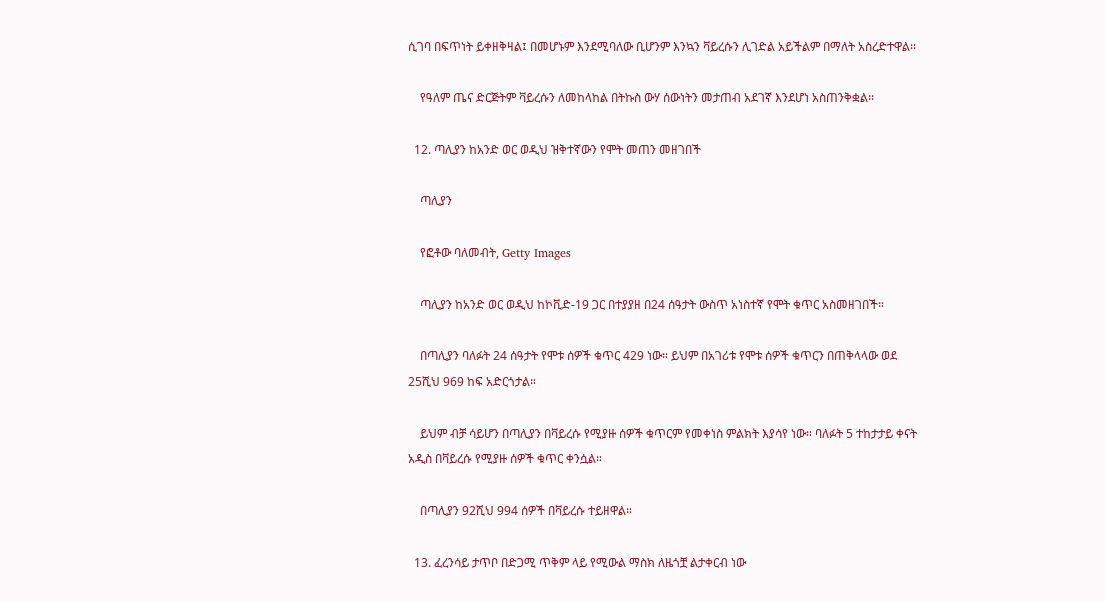ሲገባ በፍጥነት ይቀዘቅዛል፤ በመሆኑም እንደሚባለው ቢሆንም እንኳን ቫይረሱን ሊገድል አይችልም በማለት አስረድተዋል፡፡

    የዓለም ጤና ድርጅትም ቫይረሱን ለመከላከል በትኩስ ውሃ ሰውነትን መታጠብ አደገኛ እንደሆነ አስጠንቅቋል፡፡

  12. ጣሊያን ከአንድ ወር ወዲህ ዝቅተኛውን የሞት መጠን መዘገበች

    ጣሊያን

    የፎቶው ባለመብት, Getty Images

    ጣሊያን ከአንድ ወር ወዲህ ከኮቪድ-19 ጋር በተያያዘ በ24 ሰዓታት ውስጥ አነስተኛ የሞት ቁጥር አስመዘገበች።

    በጣሊያን ባለፉት 24 ሰዓታት የሞቱ ሰዎች ቁጥር 429 ነው። ይህም በአገሪቱ የሞቱ ሰዎች ቁጥርን በጠቅላላው ወደ 25ሺህ 969 ከፍ አድርጎታል።

    ይህም ብቻ ሳይሆን በጣሊያን በቫይረሱ የሚያዙ ሰዎች ቁጥርም የመቀነስ ምልክት እያሳየ ነው። ባለፉት 5 ተከታታይ ቀናት አዲስ በቫይረሱ የሚያዙ ሰዎች ቁጥር ቀንሷል።

    በጣሊያን 92ሺህ 994 ሰዎች በቫይረሱ ተይዘዋል።

  13. ፈረንሳይ ታጥቦ በድጋሚ ጥቅም ላይ የሚውል ማስክ ለዜጎቿ ልታቀርብ ነው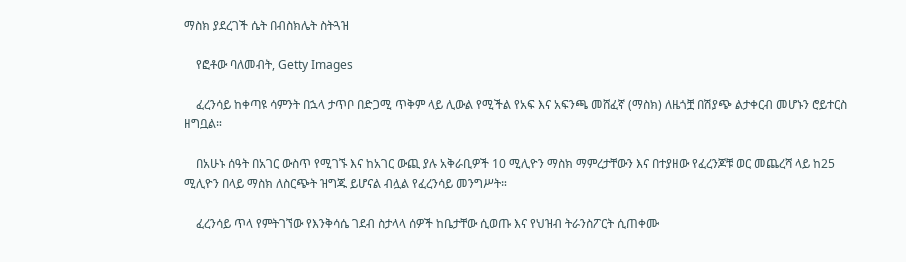ማስክ ያደረገች ሴት በብስክሌት ስትጓዝ

    የፎቶው ባለመብት, Getty Images

    ፈረንሳይ ከቀጣዩ ሳምንት በኋላ ታጥቦ በድጋሚ ጥቅም ላይ ሊውል የሚችል የአፍ እና አፍንጫ መሸፈኛ (ማስክ) ለዜጎቿ በሽያጭ ልታቀርብ መሆኑን ሮይተርስ ዘግቧል።

    በአሁኑ ሰዓት በአገር ውስጥ የሚገኙ እና ከአገር ውጪ ያሉ አቅራቢዎች 10 ሚሊዮን ማስክ ማምረታቸውን እና በተያዘው የፈረንጆቹ ወር መጨረሻ ላይ ከ25 ሚሊዮን በላይ ማስክ ለስርጭት ዝግጁ ይሆናል ብሏል የፈረንሳይ መንግሥት።

    ፈረንሳይ ጥላ የምትገኘው የእንቅሳሴ ገደብ ስታላላ ሰዎች ከቤታቸው ሲወጡ እና የህዝብ ትራንስፖርት ሲጠቀሙ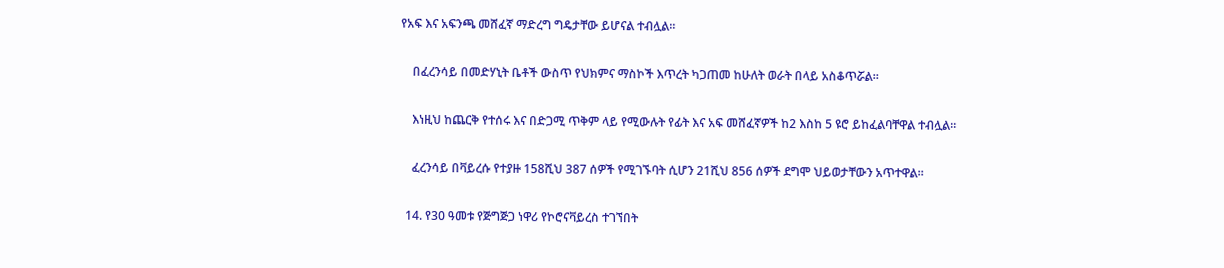የአፍ እና አፍንጫ መሸፈኛ ማድረግ ግዴታቸው ይሆናል ተብሏል።

    በፈረንሳይ በመድሃኒት ቤቶች ውስጥ የህክምና ማስኮች እጥረት ካጋጠመ ከሁለት ወራት በላይ አስቆጥሯል።

    እነዚህ ከጨርቅ የተሰሩ እና በድጋሚ ጥቅም ላይ የሚውሉት የፊት እና አፍ መሸፈኛዎች ከ2 እስከ 5 ዩሮ ይከፈልባቸዋል ተብሏል።

    ፈረንሳይ በቫይረሱ የተያዙ 158ሺህ 387 ሰዎች የሚገኙባት ሲሆን 21ሺህ 856 ሰዎች ደግሞ ህይወታቸውን አጥተዋል።

  14. የ30 ዓመቱ የጅግጅጋ ነዋሪ የኮሮናቫይረስ ተገኘበት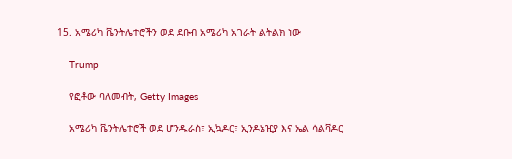15. አሜሪካ ቬንትሌተሮችን ወደ ደቡብ አሜሪካ አገራት ልትልክ ነው

    Trump

    የፎቶው ባለመብት, Getty Images

    አሜሪካ ቬንትሌተሮች ወደ ሆንዱራስ፣ ኢኳዶር፣ ኢንዶኔዢያ እና ኤል ሳልቫዶር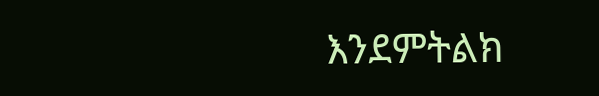እንደምትልክ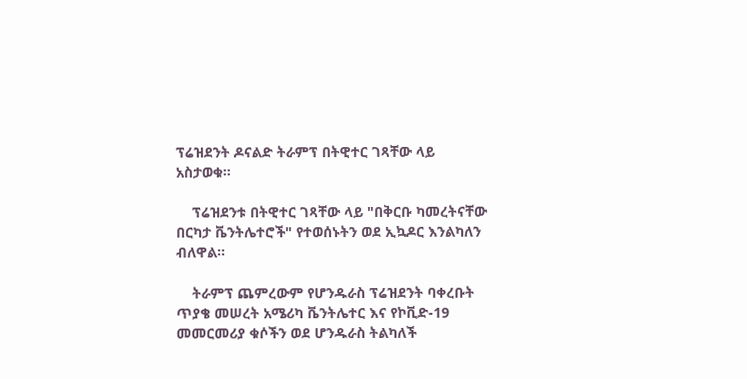ፕሬዝደንት ዶናልድ ትራምፕ በትዊተር ገጻቸው ላይ አስታወቁ።

    ፕሬዝደንቱ በትዊተር ገጻቸው ላይ "በቅርቡ ካመረትናቸው በርካታ ቬንትሌተሮች" የተወሰኑትን ወደ ኢኳዶር እንልካለን ብለዋል።

    ትራምፕ ጨምረውም የሆንዱራስ ፕሬዝደንት ባቀረቡት ጥያቄ መሠረት አሜሪካ ቬንትሌተር እና የኮቪድ-19 መመርመሪያ ቁሶችን ወደ ሆንዱራስ ትልካለች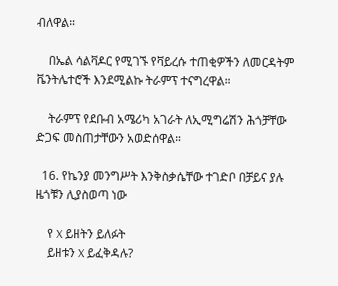ብለዋል።

    በኤል ሳልቫዶር የሚገኙ የቫይረሱ ተጠቂዎችን ለመርዳትም ቬንትሌተሮች እንደሚልኩ ትራምፕ ተናግረዋል።

    ትራምፕ የደቡብ አሜሪካ አገራት ለኢሚግሬሽን ሕጎቻቸው ድጋፍ መስጠታቸውን አወድሰዋል።

  16. የኬንያ መንግሥት እንቅስቃሴቸው ተገድቦ በቻይና ያሉ ዜጎቹን ሊያስወጣ ነው

    የ X ይዘትን ይለፉት
    ይዘቱን X ይፈቅዳሉ?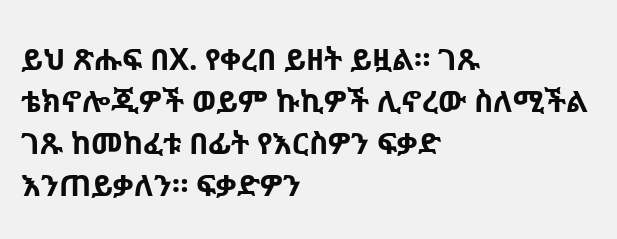ይህ ጽሑፍ በX. የቀረበ ይዘት ይዟል። ገጹ ቴክኖሎጂዎች ወይም ኩኪዎች ሊኖረው ስለሚችል ገጹ ከመከፈቱ በፊት የእርስዎን ፍቃድ እንጠይቃለን። ፍቃድዎን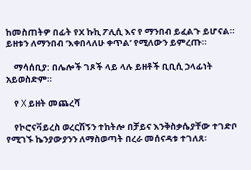ከመስጠትዎ በፊት የX ኩኪ ፖሊሲ እና የ ማንበብ ይፈልጉ ይሆናል። ይዘቱን ለማንበብ ‘እቀበላለሁ ቀጥል’ የሚለውን ይምረጡ።

    ማሳሰቢያ: በሌሎች ገጾች ላይ ላሉ ይዘቶች ቢቢሲ ኃላፊነት አይወስድም።

    የ X ይዘት መጨረሻ

    የኮሮናቫይረስ ወረርሽኝን ተከትሎ በቻይና እንቅስቃሴያቸው ተገድቦ የሚገኙ ኬንያውያንን ለማስወጣት በረራ መሰናዳቱ ተገለጸ፡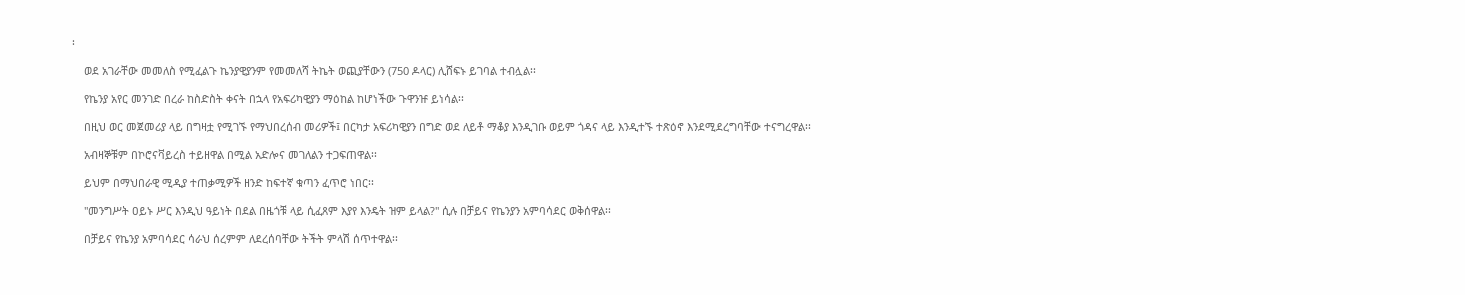፡

    ወደ አገራቸው መመለስ የሚፈልጉ ኬንያዊያንም የመመለሻ ትኬት ወጪያቸውን (750 ዶላር) ሊሸፍኑ ይገባል ተብሏል፡፡

    የኬንያ አየር መንገድ በረራ ከስድስት ቀናት በኋላ የአፍሪካዊያን ማዕከል ከሆነችው ጉዋንዡ ይነሳል፡፡

    በዚህ ወር መጀመሪያ ላይ በግዛቷ የሚገኙ የማህበረሰብ መሪዎች፤ በርካታ አፍሪካዊያን በግድ ወደ ለይቶ ማቆያ እንዲገቡ ወይም ጎዳና ላይ እንዲተኙ ተጽዕኖ እንደሚደረግባቸው ተናግረዋል፡፡

    አብዛኞቹም በኮሮናቫይረስ ተይዘዋል በሚል አድሎና መገለልን ተጋፍጠዋል፡፡

    ይህም በማህበራዊ ሚዲያ ተጠቃሚዎች ዘንድ ከፍተኛ ቁጣን ፈጥሮ ነበር፡፡

    "መንግሥት ዐይኑ ሥር እንዲህ ዓይነት በደል በዜጎቹ ላይ ሲፈጸም እያየ እንዴት ዝም ይላል?" ሲሉ በቻይና የኬንያን አምባሳደር ወቅሰዋል፡፡

    በቻይና የኬንያ አምባሳደር ሳራህ ሰረምም ለደረሰባቸው ትችት ምላሽ ሰጥተዋል፡፡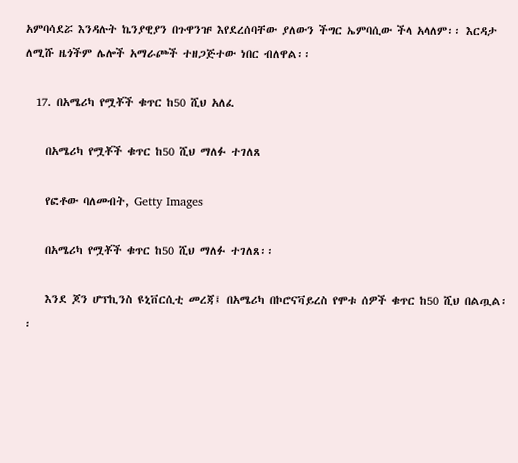አምባሳደሯ እንዳሉት ኬንያዊያን በጉዋንዡ እየደረሰባቸው ያለውን ችግር ኤምባሲው ችላ አላለም፡፡ እርዳታ ለሚሹ ዜጎችም ሌሎች አማራጮች ተዘጋጅተው ነበር ብለዋል፡፡

  17. በአሜሪካ የሟቾች ቁጥር ከ50 ሺህ አለፈ

    በአሜሪካ የሟቾች ቁጥር ከ50 ሺህ ማለፉ ተገለጸ

    የፎቶው ባለመብት, Getty Images

    በአሜሪካ የሟቾች ቁጥር ከ50 ሺህ ማለፉ ተገለጸ፡፡

    እንደ ጆን ሆፕኪንስ ዩኒቨርሲቲ መረጃ፤ በአሜሪካ በኮሮናቫይረስ የሞቱ ሰዎች ቁጥር ከ50 ሺህ በልጧል፡፡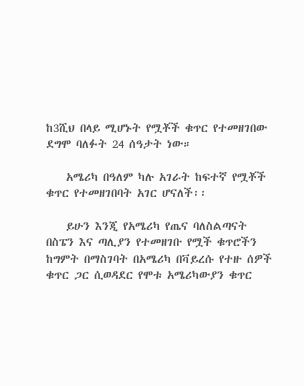ከ3ሺህ በላይ ሚሆኑት የሟቾች ቁጥር የተመዘገበው ደግሞ ባለፉት 24 ሰዓታት ነው።

    አሜሪካ በዓለም ካሉ አገራት ከፍተኛ የሟቾች ቁጥር የተመዘገበባት አገር ሆናለች፡፡

    ይሁን እንጂ የአሜሪካ የጤና ባለስልጣናት በስፔን እና ጣሊያን የተመዘገቡ የሟች ቁጥሮችን ከግምት በማስገባት በአሜሪካ በቫይረሱ የተዙ ሰዎች ቁጥር ጋር ሲወዳደር የሞቱ አሜሪካውያን ቁጥር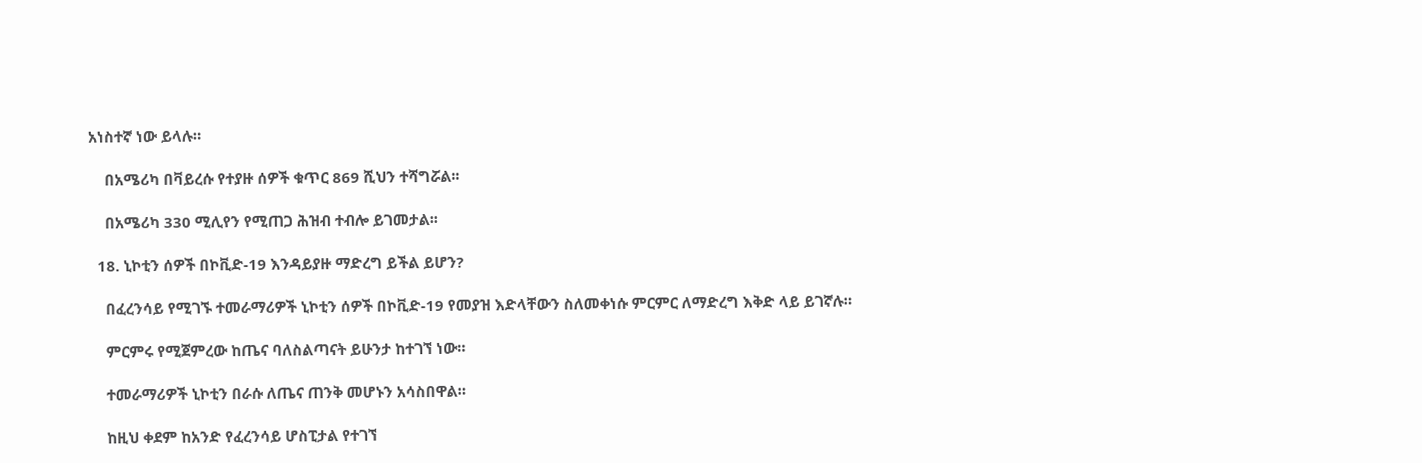አነስተኛ ነው ይላሉ።

    በአሜሪካ በቫይረሱ የተያዙ ሰዎች ቁጥር 869 ሺህን ተሻግሯል፡፡

    በአሜሪካ 330 ሚሊየን የሚጠጋ ሕዝብ ተብሎ ይገመታል፡፡

  18. ኒኮቲን ሰዎች በኮቪድ-19 እንዳይያዙ ማድረግ ይችል ይሆን?

    በፈረንሳይ የሚገኙ ተመራማሪዎች ኒኮቲን ሰዎች በኮቪድ-19 የመያዝ እድላቸውን ስለመቀነሱ ምርምር ለማድረግ እቅድ ላይ ይገኛሉ።

    ምርምሩ የሚጀምረው ከጤና ባለስልጣናት ይሁንታ ከተገኘ ነው።

    ተመራማሪዎች ኒኮቲን በራሱ ለጤና ጠንቅ መሆኑን አሳስበዋል።

    ከዚህ ቀደም ከአንድ የፈረንሳይ ሆስፒታል የተገኘ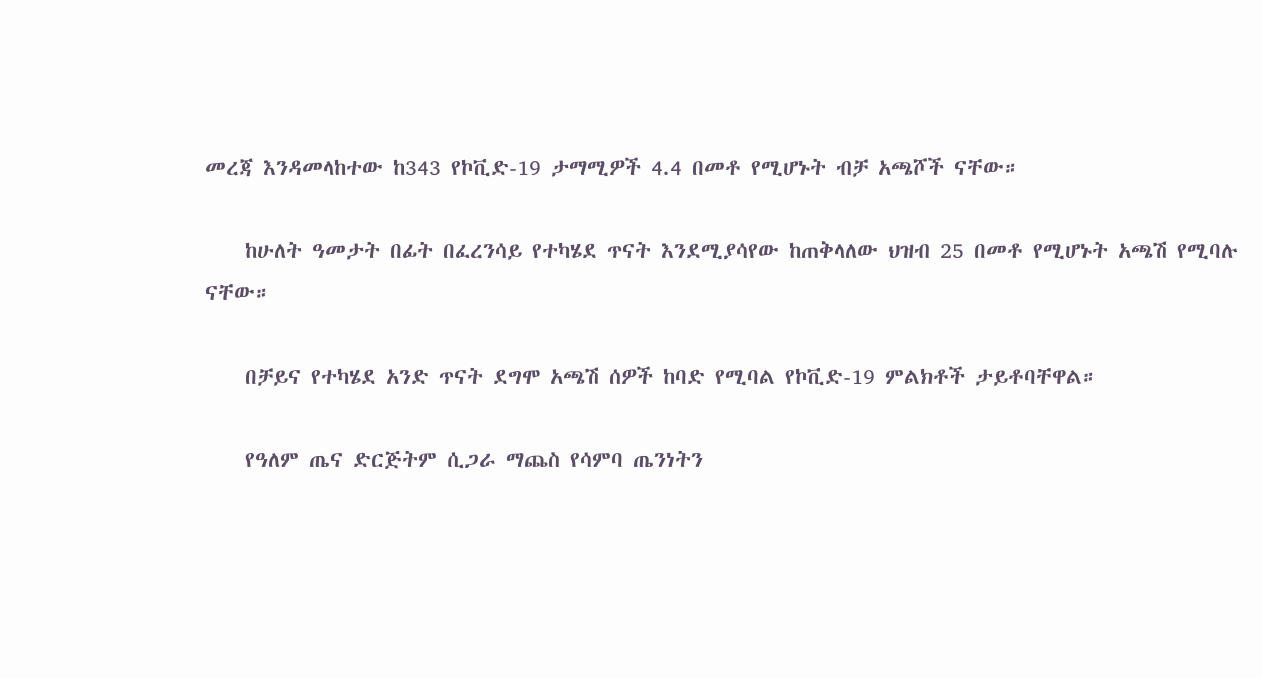መረጃ እንዳመላከተው ከ343 የኮቪድ-19 ታማሚዎች 4.4 በመቶ የሚሆኑት ብቻ አጫሾች ናቸው።

    ከሁለት ዓመታት በፊት በፈረንሳይ የተካሄደ ጥናት እንደሚያሳየው ከጠቅላለው ህዝብ 25 በመቶ የሚሆኑት አጫሽ የሚባሉ ናቸው።

    በቻይና የተካሄደ አንድ ጥናት ደግሞ አጫሽ ሰዎች ከባድ የሚባል የኮቪድ-19 ምልክቶች ታይቶባቸዋል።

    የዓለም ጤና ድርጅትም ሲጋራ ማጨስ የሳምባ ጤንነትን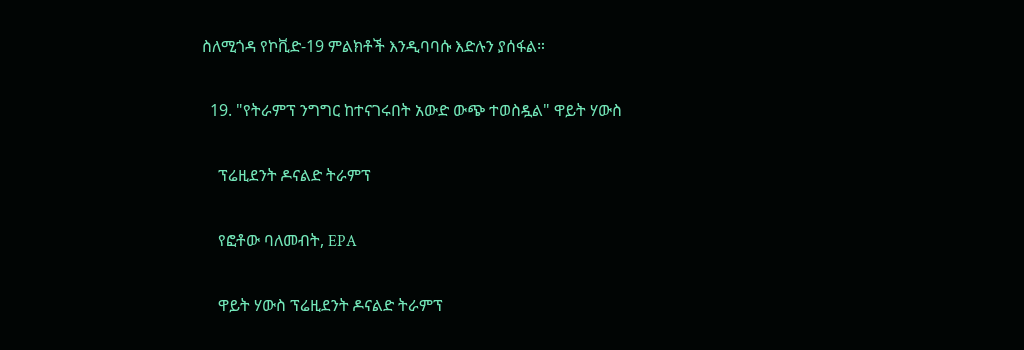ስለሚጎዳ የኮቪድ-19 ምልክቶች እንዲባባሱ እድሉን ያሰፋል።

  19. "የትራምፕ ንግግር ከተናገሩበት አውድ ውጭ ተወስዷል" ዋይት ሃውስ

    ፕሬዚደንት ዶናልድ ትራምፕ

    የፎቶው ባለመብት, EPA

    ዋይት ሃውስ ፕሬዚደንት ዶናልድ ትራምፕ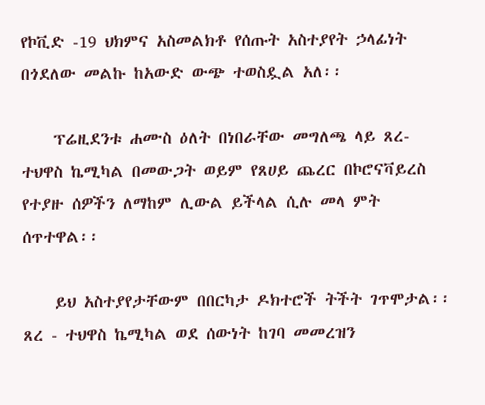የኮቪድ -19 ህክምና አስመልክቶ የሰጡት አስተያየት ኃላፊነት በጎደለው መልኩ ከአውድ ውጭ ተወስዷል አለ፡፡

    ፕሬዚደንቱ ሐሙስ ዕለት በነበራቸው መግለጫ ላይ ጸረ- ተህዋስ ኬሚካል በመውጋት ወይም የጸሀይ ጨረር በኮሮናቫይረስ የተያዙ ሰዎችን ለማከም ሊውል ይችላል ሲሉ መላ ምት ሰጥተዋል፡፡

    ይህ አስተያየታቸውም በበርካታ ዶክተሮች ትችት ገጥሞታል፡፡ ጸረ - ተህዋስ ኬሚካል ወደ ሰውነት ከገባ መመረዝን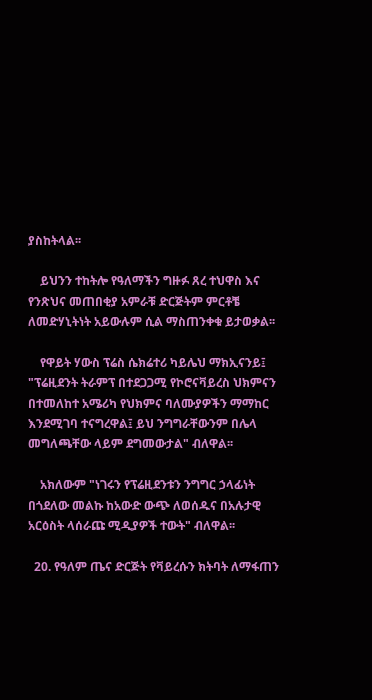ያስከትላል፡፡

    ይህንን ተከትሎ የዓለማችን ግዙፉ ጸረ ተህዋስ እና የንጽህና መጠበቂያ አምራቹ ድርጅትም ምርቶቼ ለመድሃኒትነት አይውሉም ሲል ማስጠንቀቁ ይታወቃል፡፡

    የዋይት ሃውስ ፕሬስ ሴክሬተሪ ካይሌህ ማክኢናንይ፤ "ፕሬዚደንት ትራምፕ በተደጋጋሚ የኮሮናቫይረስ ህክምናን በተመለከተ አሜሪካ የህክምና ባለሙያዎችን ማማከር እንደሚገባ ተናግረዋል፤ ይህ ንግግራቸውንም በሌላ መግለጫቸው ላይም ደግመውታል" ብለዋል፡፡

    አክለውም "ነገሩን የፕሬዚደንቱን ንግግር ኃላፊነት በጎደለው መልኩ ከአውድ ውጭ ለወሰዱና በአሉታዊ አርዕስት ላሰራጩ ሚዲያዎች ተውት" ብለዋል፡፡

  20. የዓለም ጤና ድርጅት የቫይረሱን ክትባት ለማፋጠን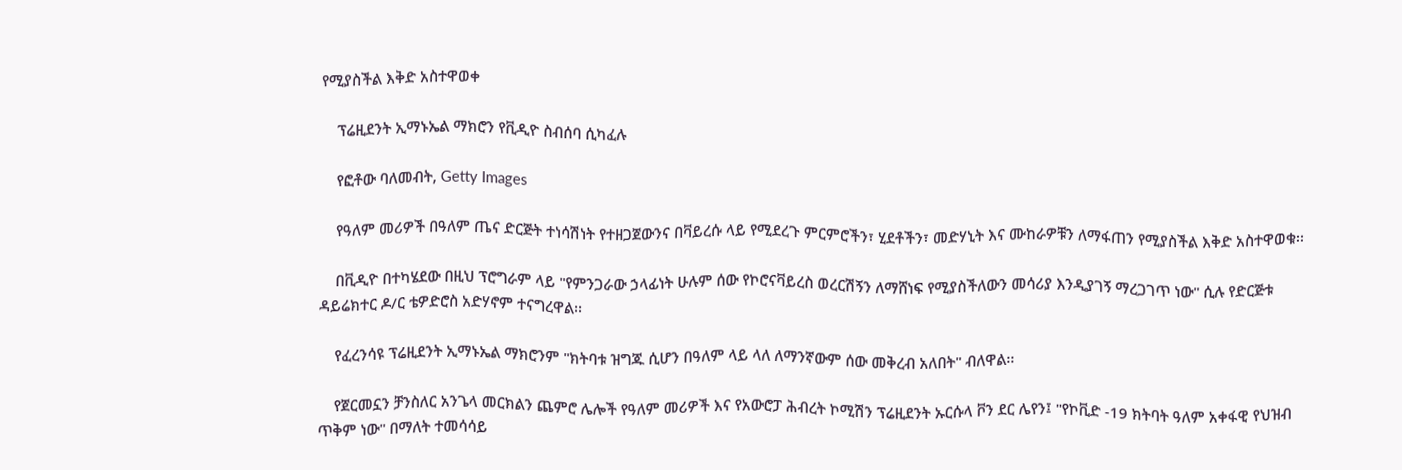የሚያስችል እቅድ አስተዋወቀ

    ፕሬዚደንት ኢማኑኤል ማክሮን የቪዲዮ ስብሰባ ሲካፈሉ

    የፎቶው ባለመብት, Getty Images

    የዓለም መሪዎች በዓለም ጤና ድርጅት ተነሳሽነት የተዘጋጀውንና በቫይረሱ ላይ የሚደረጉ ምርምሮችን፣ ሂደቶችን፣ መድሃኒት እና ሙከራዎቹን ለማፋጠን የሚያስችል እቅድ አስተዋወቁ፡፡

    በቪዲዮ በተካሄደው በዚህ ፕሮግራም ላይ "የምንጋራው ኃላፊነት ሁሉም ሰው የኮሮናቫይረስ ወረርሽኝን ለማሸነፍ የሚያስችለውን መሳሪያ እንዲያገኝ ማረጋገጥ ነው" ሲሉ የድርጅቱ ዳይሬክተር ዶ/ር ቴዎድሮስ አድሃኖም ተናግረዋል፡፡

    የፈረንሳዩ ፕሬዚደንት ኢማኑኤል ማክሮንም "ክትባቱ ዝግጁ ሲሆን በዓለም ላይ ላለ ለማንኛውም ሰው መቅረብ አለበት" ብለዋል፡፡

    የጀርመኗን ቻንስለር አንጌላ መርክልን ጨምሮ ሌሎች የዓለም መሪዎች እና የአውሮፓ ሕብረት ኮሚሽን ፕሬዚደንት ኡርሱላ ቮን ደር ሌየን፤ "የኮቪድ -19 ክትባት ዓለም አቀፋዊ የህዝብ ጥቅም ነው" በማለት ተመሳሳይ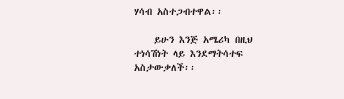ሃሳብ አስተጋብተዋል፡፡

    ይሁን እንጅ አሜሪካ በዚህ ተነሳሽነት ላይ እንደማትሳተፍ አስታውቃለች፡፡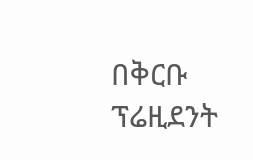በቅርቡ ፕሬዚደንት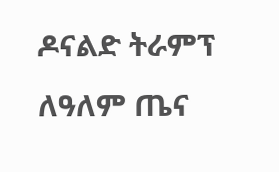ዶናልድ ትራምፕ ለዓለም ጤና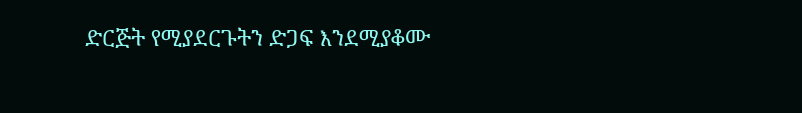ድርጅት የሚያደርጉትን ድጋፍ እንደሚያቆሙ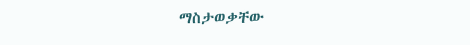ማስታወቃቸው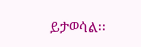ይታወሳል፡፡